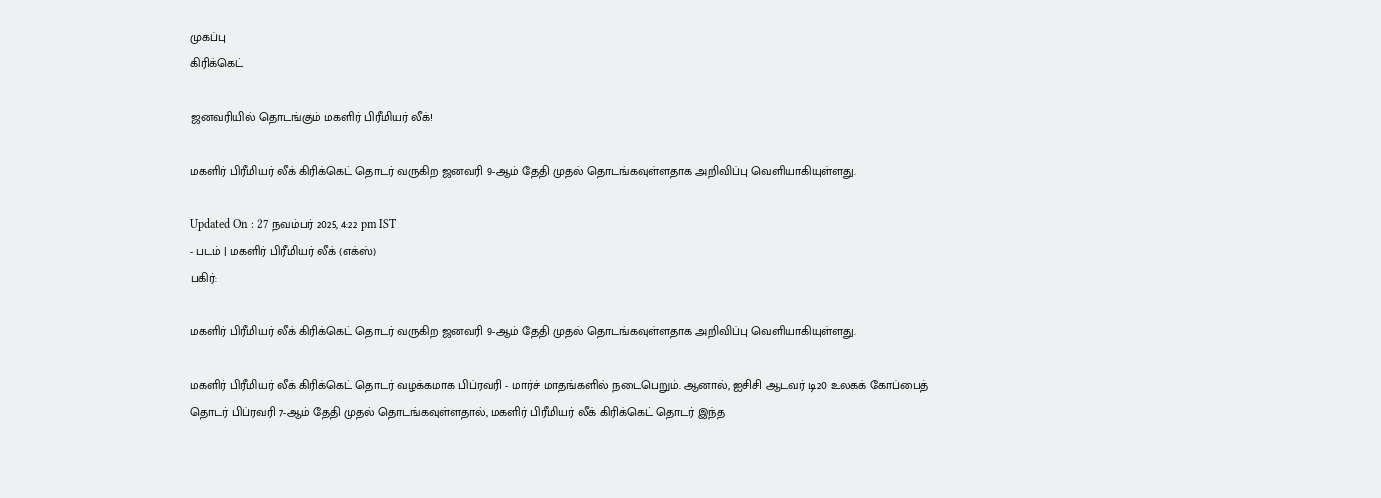முகப்பு
கிரிக்கெட்

ஜனவரியில் தொடங்கும் மகளிர் பிரீமியர் லீக்!

மகளிர் பிரீமியர் லீக் கிரிக்கெட் தொடர் வருகிற ஜனவரி 9-ஆம் தேதி முதல் தொடங்கவுள்ளதாக அறிவிப்பு வெளியாகியுள்ளது.

Updated On : 27 நவம்பர் 2025, 4:22 pm IST
- படம் | மகளிர் பிரீமியர் லீக் (எக்ஸ்)
பகிர்:

மகளிர் பிரீமியர் லீக் கிரிக்கெட் தொடர் வருகிற ஜனவரி 9-ஆம் தேதி முதல் தொடங்கவுள்ளதாக அறிவிப்பு வெளியாகியுள்ளது.

மகளிர் பிரீமியர் லீக் கிரிக்கெட் தொடர் வழக்கமாக பிப்ரவரி - மார்ச் மாதங்களில் நடைபெறும். ஆனால், ஐசிசி ஆடவர் டி20 உலகக் கோப்பைத் தொடர் பிப்ரவரி 7-ஆம் தேதி முதல் தொடங்கவுள்ளதால், மகளிர் பிரீமியர் லீக் கிரிக்கெட் தொடர் இந்த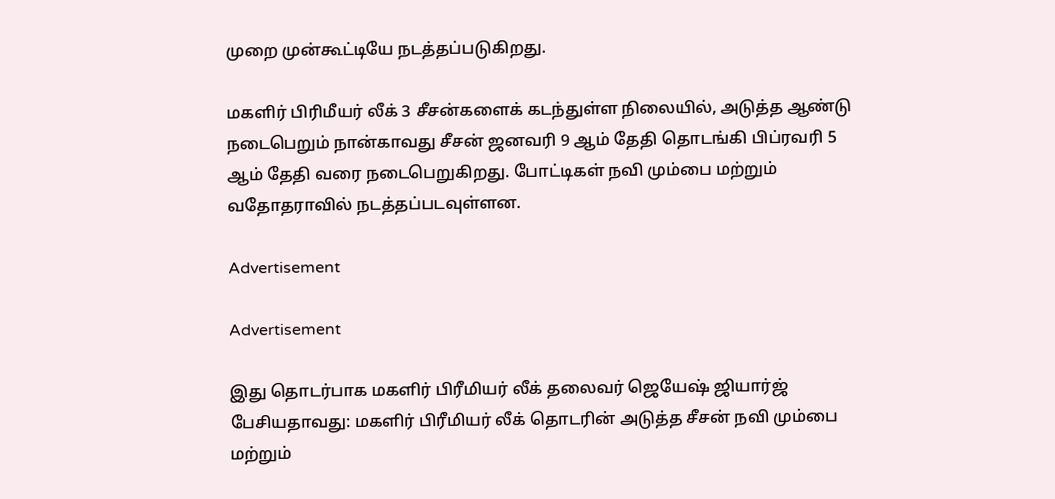முறை முன்கூட்டியே நடத்தப்படுகிறது.

மகளிர் பிரிமீயர் லீக் 3 சீசன்களைக் கடந்துள்ள நிலையில், அடுத்த ஆண்டு நடைபெறும் நான்காவது சீசன் ஜனவரி 9 ஆம் தேதி தொடங்கி பிப்ரவரி 5 ஆம் தேதி வரை நடைபெறுகிறது. போட்டிகள் நவி மும்பை மற்றும் வதோதராவில் நடத்தப்படவுள்ளன.

Advertisement

Advertisement

இது தொடர்பாக மகளிர் பிரீமியர் லீக் தலைவர் ஜெயேஷ் ஜியார்ஜ் பேசியதாவது: மகளிர் பிரீமியர் லீக் தொடரின் அடுத்த சீசன் நவி மும்பை மற்றும்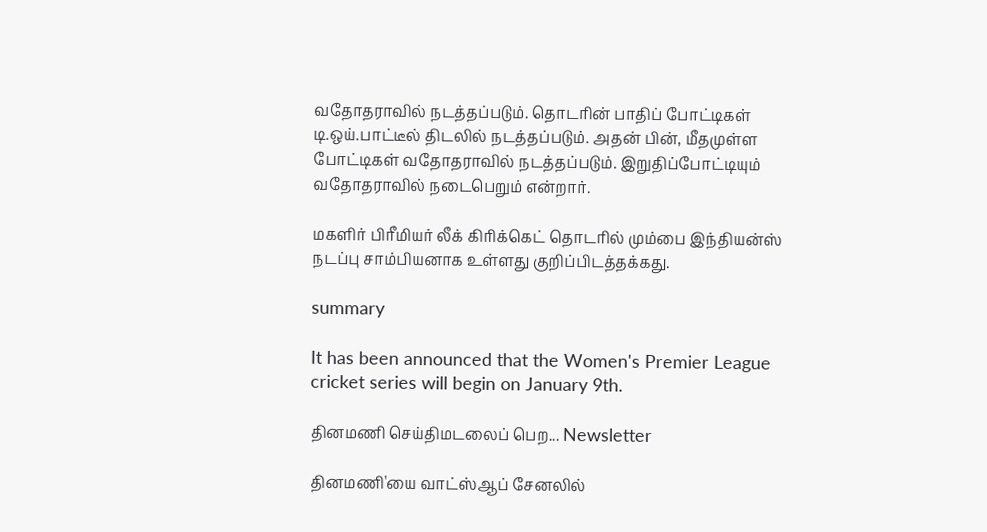வதோதராவில் நடத்தப்படும். தொடரின் பாதிப் போட்டிகள் டி.ஒய்.பாட்டீல் திடலில் நடத்தப்படும். அதன் பின், மீதமுள்ள போட்டிகள் வதோதராவில் நடத்தப்படும். இறுதிப்போட்டியும் வதோதராவில் நடைபெறும் என்றார்.

மகளிர் பிரீமியர் லீக் கிரிக்கெட் தொடரில் மும்பை இந்தியன்ஸ் நடப்பு சாம்பியனாக உள்ளது குறிப்பிடத்தக்கது.

summary

It has been announced that the Women's Premier League cricket series will begin on January 9th.

தினமணி செய்திமடலைப் பெற... Newsletter

தினமணி'யை வாட்ஸ்ஆப் சேனலில்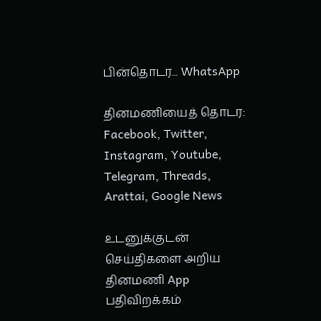பின்தொடர... WhatsApp

தினமணியைத் தொடர: Facebook, Twitter, Instagram, Youtube, Telegram, Threads, Arattai, Google News

உடனுக்குடன் செய்திகளை அறிய தினமணி App பதிவிறக்கம்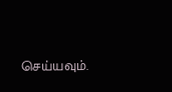செய்யவும்.